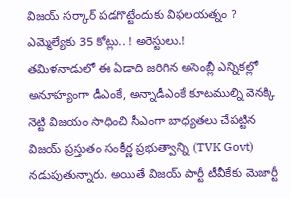విజయ్ సర్కార్ పడగొట్టేందుకు విఫలయత్నం ? ఎమ్మెల్యేకు 35 కోట్లు.. ! అరెస్టులు.!
తమిళనాడులో ఈ ఏడాది జరిగిన అసెంబ్లీ ఎన్నికల్లో అనూహ్యంగా డీఎంకే, అన్నాడీఎంకే కూటముల్ని వెనక్కి నెట్టి విజయం సాధించి సీఎంగా బాధ్యతలు చేపట్టిన విజయ్ ప్రస్తుతం సంకీర్ణ ప్రభుత్వాన్ని (TVK Govt) నడుపుతున్నారు. అయితే విజయ్ పార్టీ టీవీకేకు మెజార్టీ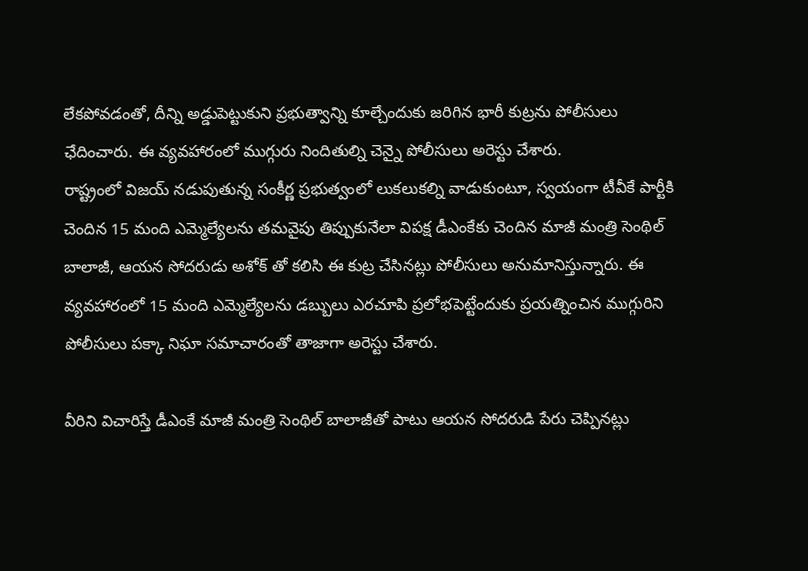లేకపోవడంతో, దీన్ని అడ్డుపెట్టుకుని ప్రభుత్వాన్ని కూల్చేందుకు జరిగిన భారీ కుట్రను పోలీసులు ఛేదించారు. ఈ వ్యవహారంలో ముగ్గురు నిందితుల్ని చెన్నై పోలీసులు అరెస్టు చేశారు.
రాష్ట్రంలో విజయ్ నడుపుతున్న సంకీర్ణ ప్రభుత్వంలో లుకలుకల్ని వాడుకుంటూ, స్వయంగా టీవీకే పార్టీకి చెందిన 15 మంది ఎమ్మెల్యేలను తమవైపు తిప్పుకునేలా విపక్ష డీఎంకేకు చెందిన మాజీ మంత్రి సెంథిల్ బాలాజీ, ఆయన సోదరుడు అశోక్ తో కలిసి ఈ కుట్ర చేసినట్లు పోలీసులు అనుమానిస్తున్నారు. ఈ వ్యవహారంలో 15 మంది ఎమ్మెల్యేలను డబ్బులు ఎరచూపి ప్రలోభపెట్టేందుకు ప్రయత్నించిన ముగ్గురిని పోలీసులు పక్కా నిఘా సమాచారంతో తాజాగా అరెస్టు చేశారు.

వీరిని విచారిస్తే డీఎంకే మాజీ మంత్రి సెంథిల్ బాలాజీతో పాటు ఆయన సోదరుడి పేరు చెప్పినట్లు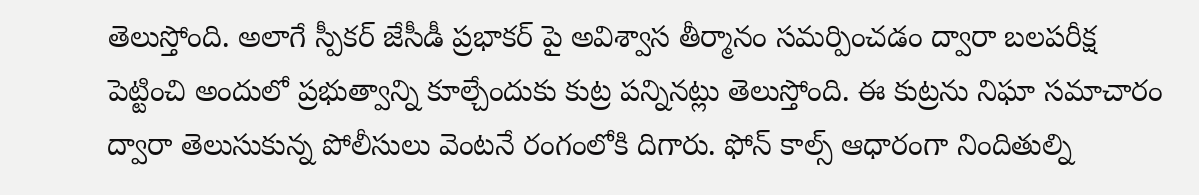తెలుస్తోంది. అలాగే స్పీకర్ జేసీడీ ప్రభాకర్ పై అవిశ్వాస తీర్మానం సమర్పించడం ద్వారా బలపరీక్ష పెట్టించి అందులో ప్రభుత్వాన్ని కూల్చేందుకు కుట్ర పన్నినట్లు తెలుస్తోంది. ఈ కుట్రను నిఘా సమాచారం ద్వారా తెలుసుకున్న పోలీసులు వెంటనే రంగంలోకి దిగారు. ఫోన్ కాల్స్ ఆధారంగా నిందితుల్ని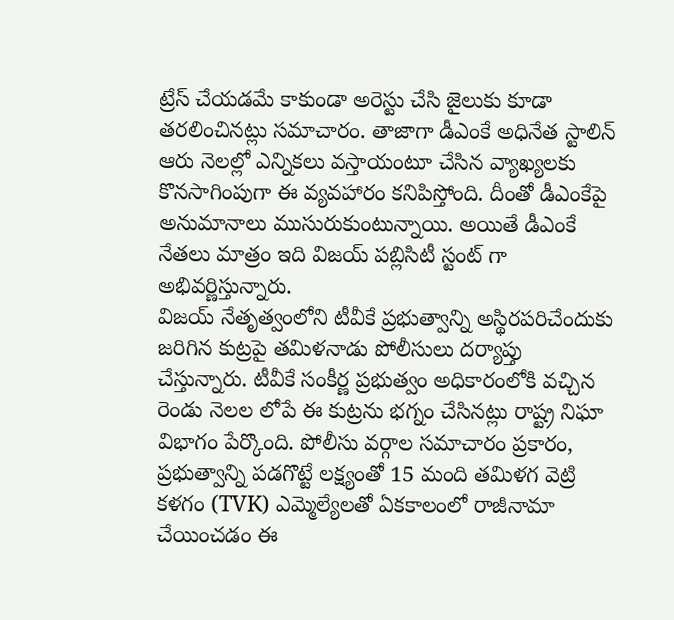ట్రేస్ చేయడమే కాకుండా అరెస్టు చేసి జైలుకు కూడా తరలించినట్లు సమాచారం. తాజాగా డీఎంకే అధినేత స్టాలిన్ ఆరు నెలల్లో ఎన్నికలు వస్తాయంటూ చేసిన వ్యాఖ్యలకు కొనసాగింపుగా ఈ వ్యవహారం కనిపిస్తోంది. దీంతో డీఎంకేపై అనుమానాలు ముసురుకుంటున్నాయి. అయితే డీఎంకే నేతలు మాత్రం ఇది విజయ్ పబ్లిసిటీ స్టంట్ గా అభివర్ణిస్తున్నారు.
విజయ్ నేతృత్వంలోని టీవీకే ప్రభుత్వాన్ని అస్థిరపరిచేందుకు జరిగిన కుట్రపై తమిళనాడు పోలీసులు దర్యాప్తు చేస్తున్నారు. టీవీకే సంకీర్ణ ప్రభుత్వం అధికారంలోకి వచ్చిన రెండు నెలల లోపే ఈ కుట్రను భగ్నం చేసినట్లు రాష్ట్ర నిఘా విభాగం పేర్కొంది. పోలీసు వర్గాల సమాచారం ప్రకారం, ప్రభుత్వాన్ని పడగొట్టే లక్ష్యంతో 15 మంది తమిళగ వెట్రి కళగం (TVK) ఎమ్మెల్యేలతో ఏకకాలంలో రాజీనామా చేయించడం ఈ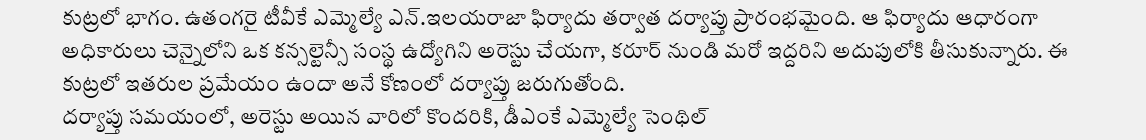కుట్రలో భాగం. ఉతంగరై టీవీకే ఎమ్మెల్యే ఎన్.ఇలయరాజా ఫిర్యాదు తర్వాత దర్యాప్తు ప్రారంభమైంది. ఆ ఫిర్యాదు ఆధారంగా అధికారులు చెన్నైలోని ఒక కన్సల్టెన్సీ సంస్థ ఉద్యోగిని అరెస్టు చేయగా, కరూర్ నుండి మరో ఇద్దరిని అదుపులోకి తీసుకున్నారు. ఈ కుట్రలో ఇతరుల ప్రమేయం ఉందా అనే కోణంలో దర్యాప్తు జరుగుతోంది.
దర్యాప్తు సమయంలో, అరెస్టు అయిన వారిలో కొందరికి, డీఎంకే ఎమ్మెల్యే సెంథిల్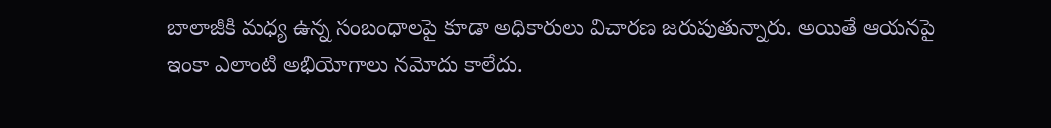బాలాజీకి మధ్య ఉన్న సంబంధాలపై కూడా అధికారులు విచారణ జరుపుతున్నారు. అయితే ఆయనపై ఇంకా ఎలాంటి అభియోగాలు నమోదు కాలేదు.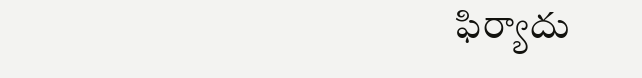ఫిర్యాదు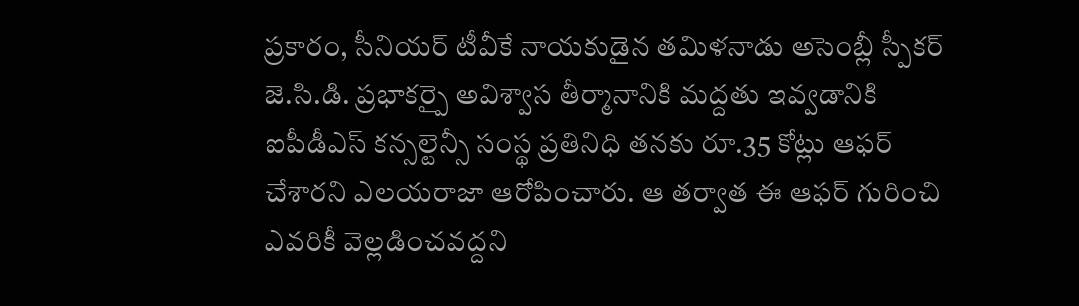ప్రకారం, సీనియర్ టీవీకే నాయకుడైన తమిళనాడు అసెంబ్లీ స్పీకర్ జె.సి.డి. ప్రభాకర్పై అవిశ్వాస తీర్మానానికి మద్దతు ఇవ్వడానికి ఐపీడీఎస్ కన్సల్టెన్సీ సంస్థ ప్రతినిధి తనకు రూ.35 కోట్లు ఆఫర్ చేశారని ఎలయరాజా ఆరోపించారు. ఆ తర్వాత ఈ ఆఫర్ గురించి ఎవరికీ వెల్లడించవద్దని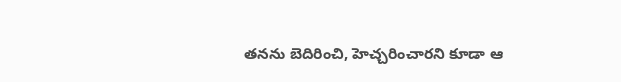తనను బెదిరించి, హెచ్చరించారని కూడా ఆ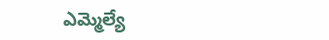ఎమ్మెల్యే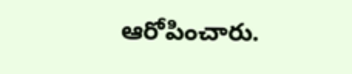ఆరోపించారు.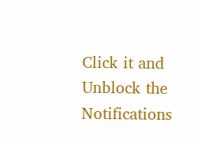Click it and Unblock the Notifications